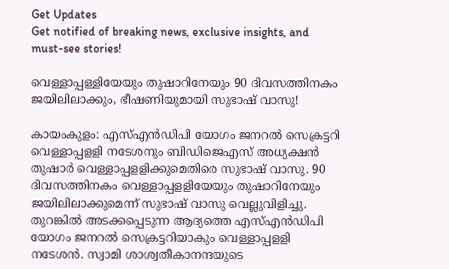Get Updates
Get notified of breaking news, exclusive insights, and must-see stories!

വെള്ളാപ്പള്ളിയേയും തുഷാറിനേയും 90 ദിവസത്തിനകം ജയിലിലാക്കും, ഭീഷണിയുമായി സുഭാഷ് വാസു!

കായംകുളം: എസ്എന്‍ഡിപി യോഗം ജനറല്‍ സെക്രട്ടറി വെള്ളാപ്പളളി നടേശനും ബിഡിജെഎസ് അധ്യക്ഷന്‍ തുഷാര്‍ വെള്ളാപ്പളളിക്കുമെതിരെ സുഭാഷ് വാസു. 90 ദിവസത്തിനകം വെള്ളാപ്പളളിയേയും തുഷാറിനേയും ജയിലിലാക്കുമെന്ന് സുഭാഷ് വാസു വെല്ലുവിളിച്ചു. തുറങ്കില്‍ അടക്കപ്പെടുന്ന ആദ്യത്തെ എസ്എന്‍ഡിപി യോഗം ജനറല്‍ സെക്രട്ടറിയാകും വെള്ളാപ്പളളി നടേശന്‍. സ്വാമി ശാശ്വതീകാനന്ദയുടെ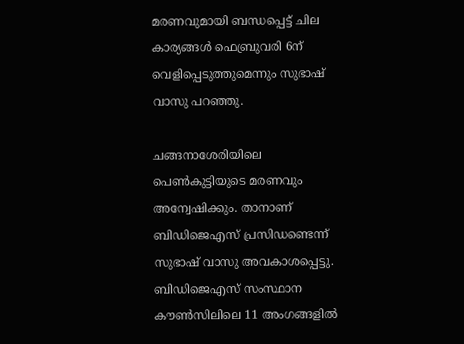മരണവുമായി ബന്ധപ്പെട്ട് ചില കാര്യങ്ങള്‍ ഫെബ്രുവരി 6ന് വെളിപ്പെടുത്തുമെന്നും സുഭാഷ് വാസു പറഞ്ഞു.

ചങ്ങനാശേരിയിലെ പെണ്‍കുട്ടിയുടെ മരണവും അന്വേഷിക്കും. താനാണ് ബിഡിജെഎസ് പ്രസിഡണ്ടെന്ന് സുഭാഷ് വാസു അവകാശപ്പെട്ടു. ബിഡിജെഎസ് സംസ്ഥാന കൗണ്‍സിലിലെ 11 അംഗങ്ങളില്‍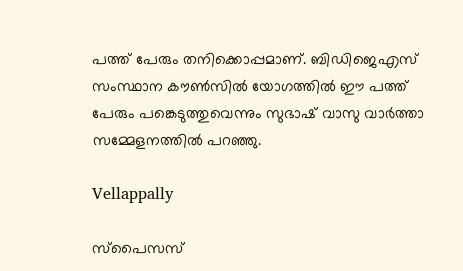പത്ത് പേരും തനിക്കൊപ്പമാണ്. ബിഡിജെഎസ് സംസ്ഥാന കൗണ്‍സില്‍ യോഗത്തില്‍ ഈ പത്ത് പേരും പങ്കെടുത്തുവെന്നും സുഭാഷ് വാസു വാര്‍ത്താ സമ്മേളനത്തില്‍ പറഞ്ഞു.

Vellappally

സ്‌പൈസസ്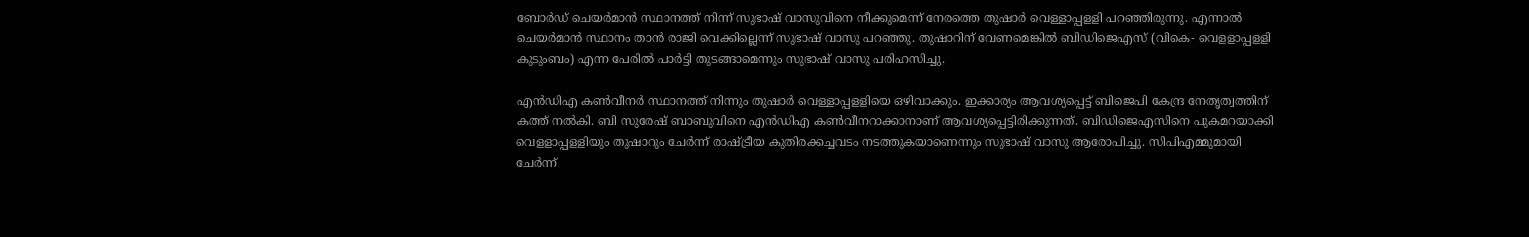ബോര്‍ഡ് ചെയര്‍മാന്‍ സ്ഥാനത്ത് നിന്ന് സുഭാഷ് വാസുവിനെ നീക്കുമെന്ന് നേരത്തെ തുഷാര്‍ വെള്ളാപ്പളളി പറഞ്ഞിരുന്നു. എന്നാല്‍ ചെയര്‍മാന്‍ സ്ഥാനം താന്‍ രാജി വെക്കില്ലെന്ന് സുഭാഷ് വാസു പറഞ്ഞു. തുഷാറിന് വേണമെങ്കില്‍ ബിഡിജെഎസ് (വികെ- വെളളാപ്പളളി കുടുംബം) എന്ന പേരില്‍ പാര്‍ട്ടി തുടങ്ങാമെന്നും സുഭാഷ് വാസു പരിഹസിച്ചു.

എന്‍ഡിഎ കണ്‍വീനര്‍ സ്ഥാനത്ത് നിന്നും തുഷാര്‍ വെള്ളാപ്പളളിയെ ഒഴിവാക്കും. ഇക്കാര്യം ആവശ്യപ്പെട്ട് ബിജെപി കേന്ദ്ര നേതൃത്വത്തിന് കത്ത് നല്‍കി. ബി സുരേഷ് ബാബുവിനെ എന്‍ഡിഎ കണ്‍വീനറാക്കാനാണ് ആവശ്യപ്പെട്ടിരിക്കുന്നത്. ബിഡിജെഎസിനെ പുകമറയാക്കി വെളളാപ്പളളിയും തുഷാറും ചേര്‍ന്ന് രാഷ്ട്രീയ കുതിരക്കച്ചവടം നടത്തുകയാണെന്നും സുഭാഷ് വാസു ആരോപിച്ചു. സിപിഎമ്മുമായി ചേര്‍ന്ന്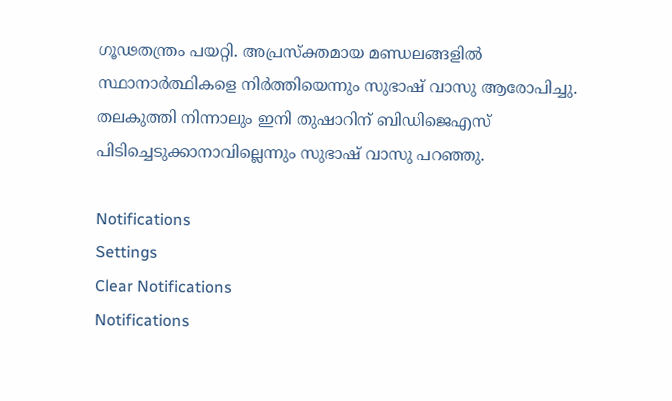ഗൂഢതന്ത്രം പയറ്റി. അപ്രസ്‌ക്തമായ മണ്ഡലങ്ങളില്‍ സ്ഥാനാര്‍ത്ഥികളെ നിര്‍ത്തിയെന്നും സുഭാഷ് വാസു ആരോപിച്ചു. തലകുത്തി നിന്നാലും ഇനി തുഷാറിന് ബിഡിജെഎസ് പിടിച്ചെടുക്കാനാവില്ലെന്നും സുഭാഷ് വാസു പറഞ്ഞു.

Notifications
Settings
Clear Notifications
Notifications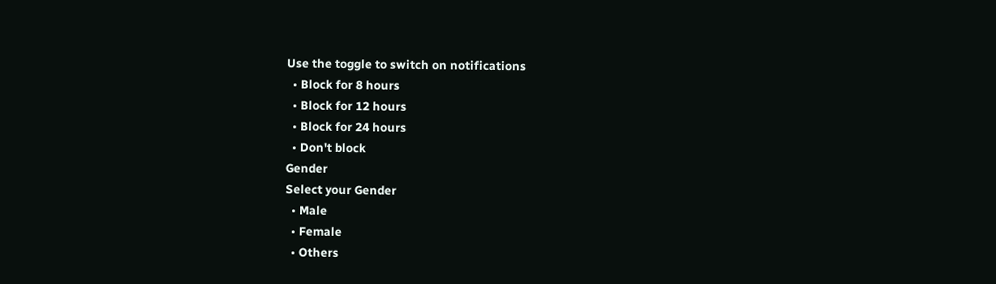Use the toggle to switch on notifications
  • Block for 8 hours
  • Block for 12 hours
  • Block for 24 hours
  • Don't block
Gender
Select your Gender
  • Male
  • Female
  • Others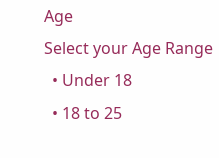Age
Select your Age Range
  • Under 18
  • 18 to 25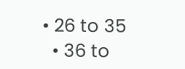• 26 to 35
  • 36 to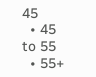45
  • 45 to 55
  • 55+